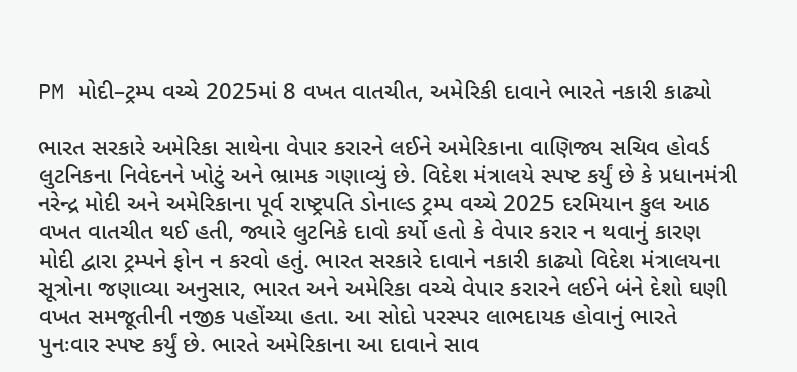PM મોદી–ટ્રમ્પ વચ્ચે 2025માં 8 વખત વાતચીત, અમેરિકી દાવાને ભારતે નકારી કાઢ્યો

ભારત સરકારે અમેરિકા સાથેના વેપાર કરારને લઈને અમેરિકાના વાણિજ્ય સચિવ હોવર્ડ લુટનિકના નિવેદનને ખોટું અને ભ્રામક ગણાવ્યું છે. વિદેશ મંત્રાલયે સ્પષ્ટ કર્યું છે કે પ્રધાનમંત્રી નરેન્દ્ર મોદી અને અમેરિકાના પૂર્વ રાષ્ટ્રપતિ ડોનાલ્ડ ટ્રમ્પ વચ્ચે 2025 દરમિયાન કુલ આઠ વખત વાતચીત થઈ હતી, જ્યારે લુટનિકે દાવો કર્યો હતો કે વેપાર કરાર ન થવાનું કારણ મોદી દ્વારા ટ્રમ્પને ફોન ન કરવો હતું. ભારત સરકારે દાવાને નકારી કાઢ્યો વિદેશ મંત્રાલયના સૂત્રોના જણાવ્યા અનુસાર, ભારત અને અમેરિકા વચ્ચે વેપાર કરારને લઈને બંને દેશો ઘણી વખત સમજૂતીની નજીક પહોંચ્યા હતા. આ સોદો પરસ્પર લાભદાયક હોવાનું ભારતે પુનઃવાર સ્પષ્ટ કર્યું છે. ભારતે અમેરિકાના આ દાવાને સાવ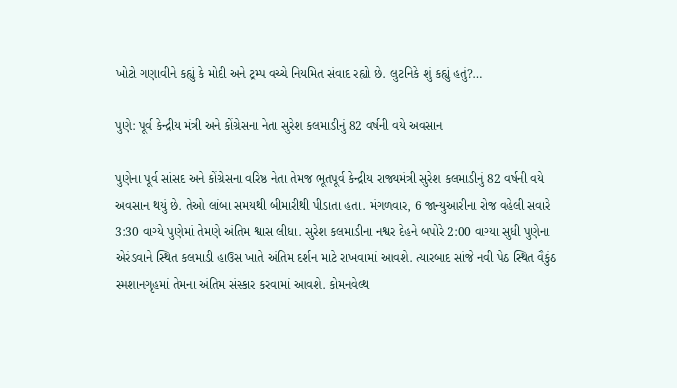ખોટો ગણાવીને કહ્યું કે મોદી અને ટ્રમ્પ વચ્ચે નિયમિત સંવાદ રહ્યો છે. લુટનિકે શું કહ્યું હતું?…

પુણે: પૂર્વ કેન્દ્રીય મંત્રી અને કોંગ્રેસના નેતા સુરેશ કલમાડીનું 82 વર્ષની વયે અવસાન

પુણેના પૂર્વ સાંસદ અને કોંગ્રેસના વરિષ્ઠ નેતા તેમજ ભૂતપૂર્વ કેન્દ્રીય રાજ્યમંત્રી સુરેશ કલમાડીનું 82 વર્ષની વયે અવસાન થયું છે. તેઓ લાંબા સમયથી બીમારીથી પીડાતા હતા. મંગળવાર, 6 જાન્યુઆરીના રોજ વહેલી સવારે 3:30 વાગ્યે પુણેમાં તેમણે અંતિમ શ્વાસ લીધા. સુરેશ કલમાડીના નશ્વર દેહને બપોરે 2:00 વાગ્યા સુધી પુણેના એરંડવાને સ્થિત કલમાડી હાઉસ ખાતે અંતિમ દર્શન માટે રાખવામાં આવશે. ત્યારબાદ સાંજે નવી પેઠ સ્થિત વૈકુંઠ સ્મશાનગૃહમાં તેમના અંતિમ સંસ્કાર કરવામાં આવશે. કોમનવેલ્થ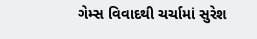ગેમ્સ વિવાદથી ચર્ચામાં સુરેશ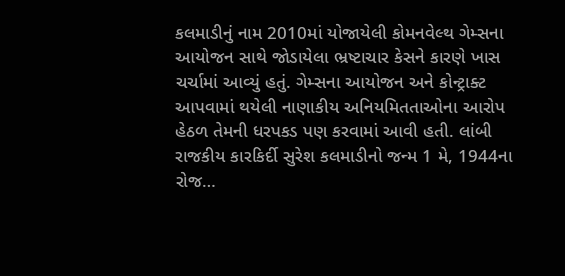કલમાડીનું નામ 2010માં યોજાયેલી કોમનવેલ્થ ગેમ્સના આયોજન સાથે જોડાયેલા ભ્રષ્ટાચાર કેસને કારણે ખાસ ચર્ચામાં આવ્યું હતું. ગેમ્સના આયોજન અને કોન્ટ્રાક્ટ આપવામાં થયેલી નાણાકીય અનિયમિતતાઓના આરોપ હેઠળ તેમની ધરપકડ પણ કરવામાં આવી હતી. લાંબી રાજકીય કારકિર્દી સુરેશ કલમાડીનો જન્મ 1 મે, 1944ના રોજ…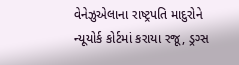વેનેઝુએલાના રાષ્ટ્રપતિ માદુરોને ન્યૂયોર્ક કોર્ટમાં કરાયા રજૂ, ડ્રગ્સ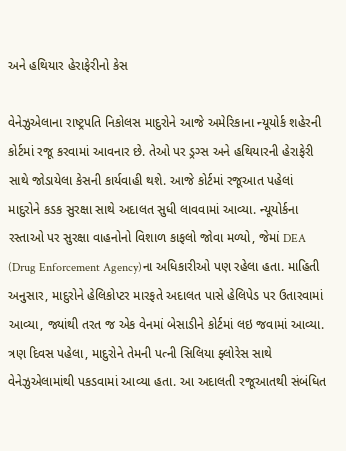અને હથિયાર હેરાફેરીનો કેસ

વેનેઝુએલાના રાષ્ટ્રપતિ નિકોલસ માદુરોને આજે અમેરિકાના ન્યૂયોર્ક શહેરની કોર્ટમાં રજૂ કરવામાં આવનાર છે. તેઓ પર ડ્રગ્સ અને હથિયારની હેરાફેરી સાથે જોડાયેલા કેસની કાર્યવાહી થશે. આજે કોર્ટમાં રજૂઆત પહેલાં માદુરોને કડક સુરક્ષા સાથે અદાલત સુધી લાવવામાં આવ્યા. ન્યૂયોર્કના રસ્તાઓ પર સુરક્ષા વાહનોનો વિશાળ કાફલો જોવા મળ્યો, જેમાં DEA (Drug Enforcement Agency)ના અધિકારીઓ પણ રહેલા હતા. માહિતી અનુસાર, માદુરોને હેલિકોપ્ટર મારફતે અદાલત પાસે હેલિપેડ પર ઉતારવામાં આવ્યા, જ્યાંથી તરત જ એક વેનમાં બેસાડીને કોર્ટમાં લઇ જવામાં આવ્યા. ત્રણ દિવસ પહેલા, માદુરોને તેમની પત્ની સિલિયા ફ્લોરેસ સાથે વેનેઝુએલામાંથી પકડવામાં આવ્યા હતા. આ અદાલતી રજૂઆતથી સંબંધિત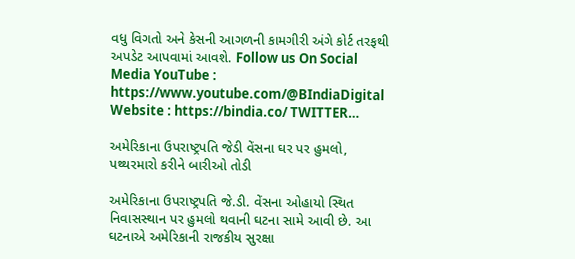વધુ વિગતો અને કેસની આગળની કામગીરી અંગે કોર્ટ તરફથી અપડેટ આપવામાં આવશે. Follow us On Social Media YouTube : https://www.youtube.com/@BIndiaDigital Website : https://bindia.co/ TWITTER…

અમેરિકાના ઉપરાષ્ટ્રપતિ જેડી વેંસના ઘર પર હુમલો, પથ્થરમારો કરીને બારીઓ તોડી

અમેરિકાના ઉપરાષ્ટ્રપતિ જે.ડી. વેંસના ઓહાયો સ્થિત નિવાસસ્થાન પર હુમલો થવાની ઘટના સામે આવી છે. આ ઘટનાએ અમેરિકાની રાજકીય સુરક્ષા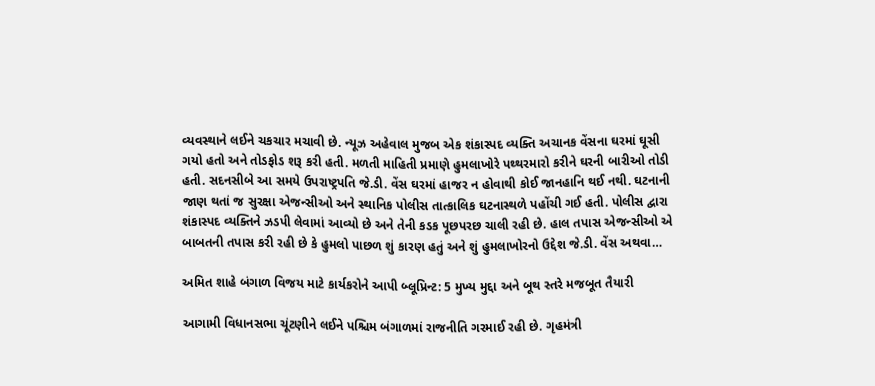વ્યવસ્થાને લઈને ચકચાર મચાવી છે. ન્યૂઝ અહેવાલ મુજબ એક શંકાસ્પદ વ્યક્તિ અચાનક વેંસના ઘરમાં ઘૂસી ગયો હતો અને તોડફોડ શરૂ કરી હતી. મળતી માહિતી પ્રમાણે હુમલાખોરે પથ્થરમારો કરીને ઘરની બારીઓ તોડી હતી. સદનસીબે આ સમયે ઉપરાષ્ટ્રપતિ જે.ડી. વેંસ ઘરમાં હાજર ન હોવાથી કોઈ જાનહાનિ થઈ નથી. ઘટનાની જાણ થતાં જ સુરક્ષા એજન્સીઓ અને સ્થાનિક પોલીસ તાત્કાલિક ઘટનાસ્થળે પહોંચી ગઈ હતી. પોલીસ દ્વારા શંકાસ્પદ વ્યક્તિને ઝડપી લેવામાં આવ્યો છે અને તેની કડક પૂછપરછ ચાલી રહી છે. હાલ તપાસ એજન્સીઓ એ બાબતની તપાસ કરી રહી છે કે હુમલો પાછળ શું કારણ હતું અને શું હુમલાખોરનો ઉદ્દેશ જે.ડી. વેંસ અથવા…

અમિત શાહે બંગાળ વિજય માટે કાર્યકરોને આપી બ્લૂપ્રિન્ટ: 5 મુખ્ય મુદ્દા અને બૂથ સ્તરે મજબૂત તૈયારી

આગામી વિધાનસભા ચૂંટણીને લઈને પશ્ચિમ બંગાળમાં રાજનીતિ ગરમાઈ રહી છે. ગૃહમંત્રી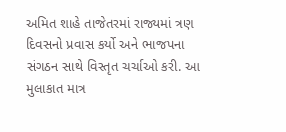અમિત શાહે તાજેતરમાં રાજ્યમાં ત્રણ દિવસનો પ્રવાસ કર્યો અને ભાજપના સંગઠન સાથે વિસ્તૃત ચર્ચાઓ કરી. આ મુલાકાત માત્ર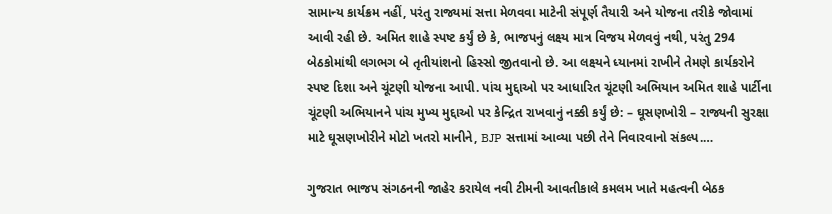સામાન્ય કાર્યક્રમ નહીં, પરંતુ રાજ્યમાં સત્તા મેળવવા માટેની સંપૂર્ણ તૈયારી અને યોજના તરીકે જોવામાં આવી રહી છે. અમિત શાહે સ્પષ્ટ કર્યું છે કે, ભાજપનું લક્ષ્ય માત્ર વિજય મેળવવું નથી, પરંતુ 294 બેઠકોમાંથી લગભગ બે તૃતીયાંશનો હિસ્સો જીતવાનો છે. આ લક્ષ્યને ધ્યાનમાં રાખીને તેમણે કાર્યકરોને સ્પષ્ટ દિશા અને ચૂંટણી યોજના આપી. પાંચ મુદ્દાઓ પર આધારિત ચૂંટણી અભિયાન અમિત શાહે પાર્ટીના ચૂંટણી અભિયાનને પાંચ મુખ્ય મુદ્દાઓ પર કેન્દ્રિત રાખવાનું નક્કી કર્યું છે: – ઘૂસણખોરી – રાજ્યની સુરક્ષા માટે ઘૂસણખોરીને મોટો ખતરો માનીને, BJP સત્તામાં આવ્યા પછી તેને નિવારવાનો સંકલ્પ.…

ગુજરાત ભાજપ સંગઠનની જાહેર કરાયેલ નવી ટીમની આવતીકાલે કમલમ ખાતે મહત્વની બેઠક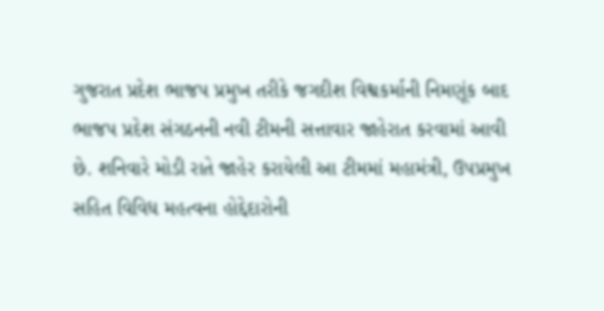ગુજરાત પ્રદેશ ભાજપ પ્રમુખ તરીકે જગદીશ વિશ્વકર્માની નિમણૂંક બાદ ભાજપ પ્રદેશ સંગઠનની નવી ટીમની સત્તાવાર જાહેરાત કરવામાં આવી છે. શનિવારે મોડી રાતે જાહેર કરાયેલી આ ટીમમાં મહામંત્રી, ઉપપ્રમુખ સહિત વિવિધ મહત્વના હોદ્દેદારોની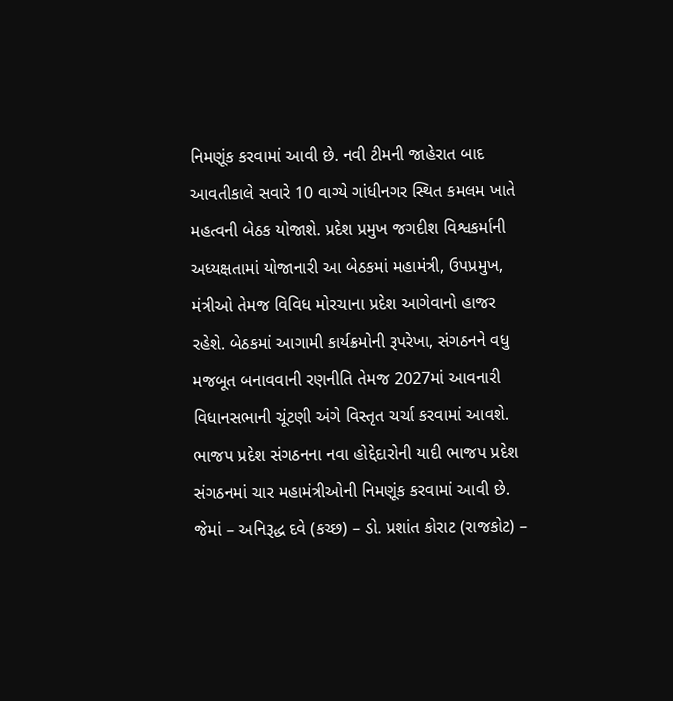નિમણૂંક કરવામાં આવી છે. નવી ટીમની જાહેરાત બાદ આવતીકાલે સવારે 10 વાગ્યે ગાંધીનગર સ્થિત કમલમ ખાતે મહત્વની બેઠક યોજાશે. પ્રદેશ પ્રમુખ જગદીશ વિશ્વકર્માની અધ્યક્ષતામાં યોજાનારી આ બેઠકમાં મહામંત્રી, ઉપપ્રમુખ, મંત્રીઓ તેમજ વિવિધ મોરચાના પ્રદેશ આગેવાનો હાજર રહેશે. બેઠકમાં આગામી કાર્યક્રમોની રૂપરેખા, સંગઠનને વધુ મજબૂત બનાવવાની રણનીતિ તેમજ 2027માં આવનારી વિધાનસભાની ચૂંટણી અંગે વિસ્તૃત ચર્ચા કરવામાં આવશે. ભાજપ પ્રદેશ સંગઠનના નવા હોદ્દેદારોની યાદી ભાજપ પ્રદેશ સંગઠનમાં ચાર મહામંત્રીઓની નિમણૂંક કરવામાં આવી છે. જેમાં – અનિરૂદ્ધ દવે (કચ્છ) – ડો. પ્રશાંત કોરાટ (રાજકોટ) –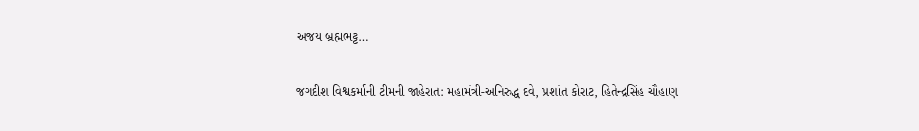અજય બ્રહ્મભટ્ટ…

જગદીશ વિશ્વકર્માની ટીમની જાહેરાત: મહામંત્રી-અનિરુદ્ધ દવે, પ્રશાંત કોરાટ, હિતેન્દ્રસિંહ ચૌહાણ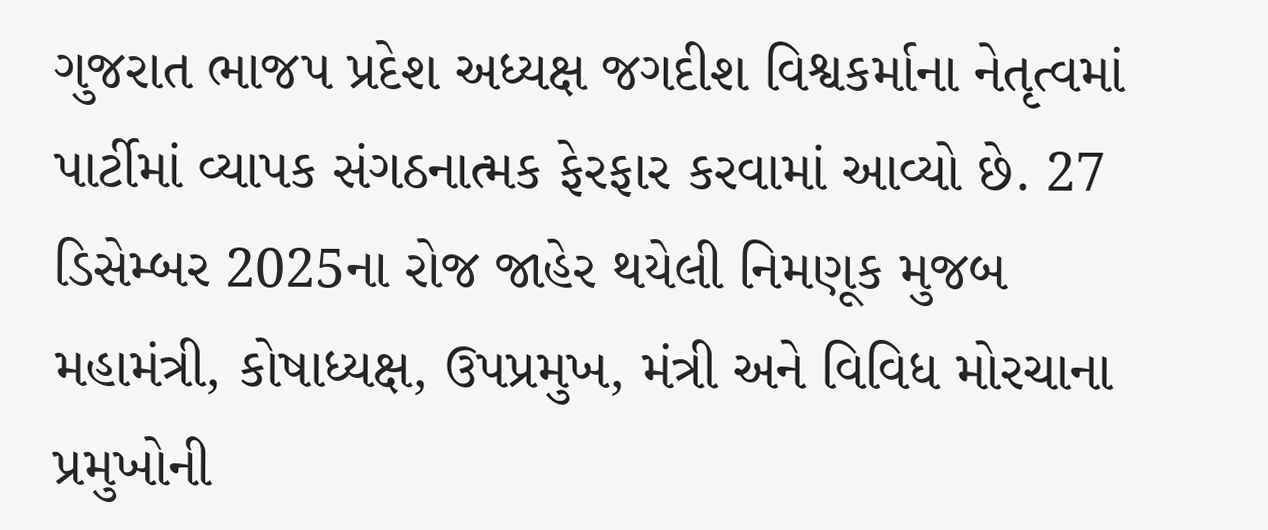ગુજરાત ભાજપ પ્રદેશ અધ્યક્ષ જગદીશ વિશ્વકર્માના નેતૃત્વમાં પાર્ટીમાં વ્યાપક સંગઠનાત્મક ફેરફાર કરવામાં આવ્યો છે. 27 ડિસેમ્બર 2025ના રોજ જાહેર થયેલી નિમણૂક મુજબ મહામંત્રી, કોષાધ્યક્ષ, ઉપપ્રમુખ, મંત્રી અને વિવિધ મોરચાના પ્રમુખોની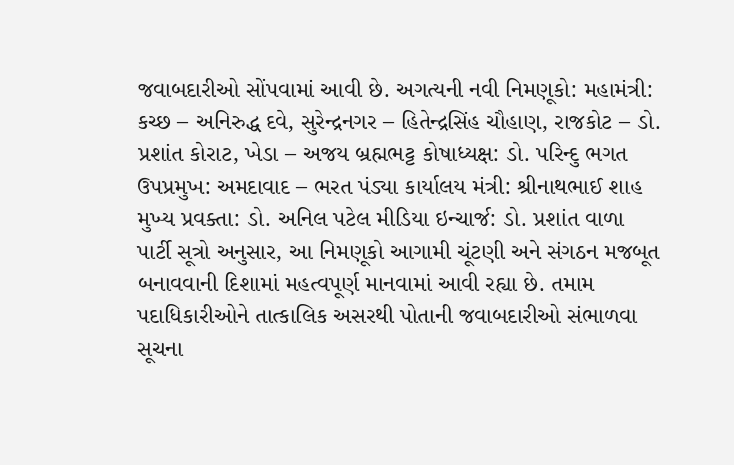જવાબદારીઓ સોંપવામાં આવી છે. અગત્યની નવી નિમણૂકો: મહામંત્રી: કચ્છ – અનિરુદ્ધ દવે, સુરેન્દ્રનગર – હિતેન્દ્રસિંહ ચૌહાણ, રાજકોટ – ડો. પ્રશાંત કોરાટ, ખેડા – અજય બ્રહ્મભટ્ટ કોષાધ્યક્ષ: ડો. પરિન્દુ ભગત ઉપપ્રમુખ: અમદાવાદ – ભરત પંડ્યા કાર્યાલય મંત્રી: શ્રીનાથભાઈ શાહ મુખ્‍ય પ્રવક્તા: ડો. અનિલ પટેલ મીડિયા ઇન્ચાર્જ: ડો. પ્રશાંત વાળા   પાર્ટી સૂત્રો અનુસાર, આ નિમણૂકો આગામી ચૂંટણી અને સંગઠન મજબૂત બનાવવાની દિશામાં મહત્વપૂર્ણ માનવામાં આવી રહ્યા છે. તમામ પદાધિકારીઓને તાત્કાલિક અસરથી પોતાની જવાબદારીઓ સંભાળવા સૂચના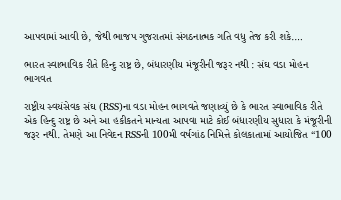આપવામાં આવી છે, જેથી ભાજપ ગુજરાતમાં સંગઠનાત્મક ગતિ વધુ તેજ કરી શકે.…

ભારત સ્વાભાવિક રીતે હિન્દુ રાષ્ટ્ર છે, બંધારણીય મંજૂરીની જરૂર નથી : સંઘ વડા મોહન ભાગવત

રાષ્ટ્રીય સ્વયંસેવક સંઘ (RSS)ના વડા મોહન ભાગવતે જણાવ્યું છે કે ભારત સ્વાભાવિક રીતે એક હિન્દુ રાષ્ટ્ર છે અને આ હકીકતને માન્યતા આપવા માટે કોઈ બંધારણીય સુધારા કે મંજૂરીની જરૂર નથી. તેમણે આ નિવેદન RSSની 100મી વર્ષગાંઠ નિમિત્તે કોલકાતામાં આયોજિત “100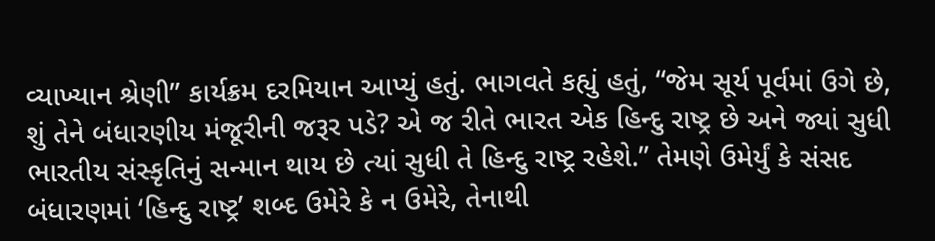વ્યાખ્યાન શ્રેણી” કાર્યક્રમ દરમિયાન આપ્યું હતું. ભાગવતે કહ્યું હતું, “જેમ સૂર્ય પૂર્વમાં ઉગે છે, શું તેને બંધારણીય મંજૂરીની જરૂર પડે? એ જ રીતે ભારત એક હિન્દુ રાષ્ટ્ર છે અને જ્યાં સુધી ભારતીય સંસ્કૃતિનું સન્માન થાય છે ત્યાં સુધી તે હિન્દુ રાષ્ટ્ર રહેશે.” તેમણે ઉમેર્યું કે સંસદ બંધારણમાં ‘હિન્દુ રાષ્ટ્ર’ શબ્દ ઉમેરે કે ન ઉમેરે, તેનાથી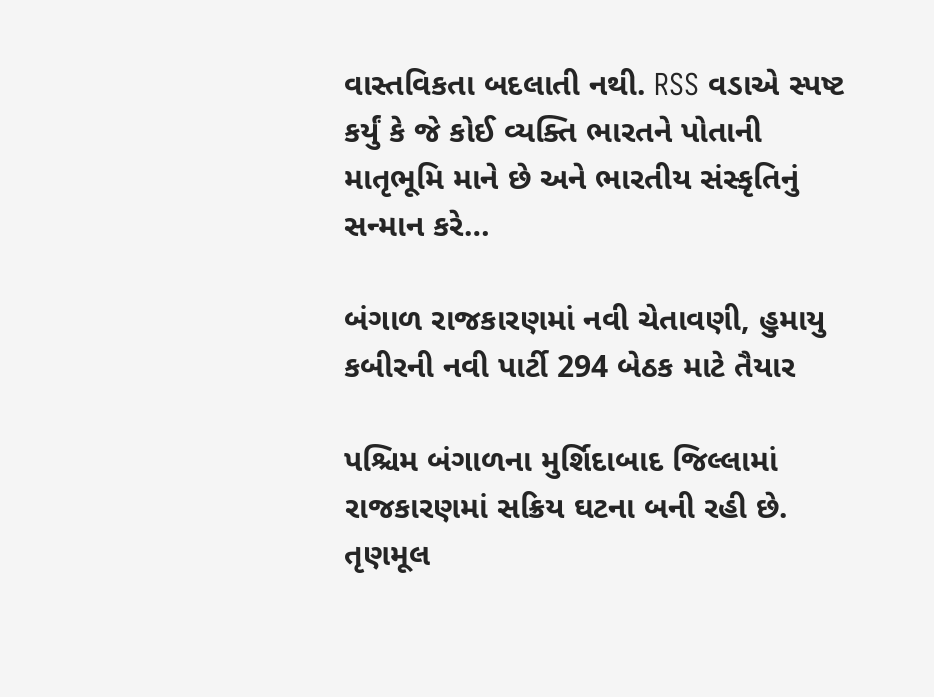વાસ્તવિકતા બદલાતી નથી. RSS વડાએ સ્પષ્ટ કર્યું કે જે કોઈ વ્યક્તિ ભારતને પોતાની માતૃભૂમિ માને છે અને ભારતીય સંસ્કૃતિનું સન્માન કરે…

બંગાળ રાજકારણમાં નવી ચેતાવણી, હુમાયુ કબીરની નવી પાર્ટી 294 બેઠક માટે તૈયાર

પશ્ચિમ બંગાળના મુર્શિદાબાદ જિલ્લામાં રાજકારણમાં સક્રિય ઘટના બની રહી છે. તૃણમૂલ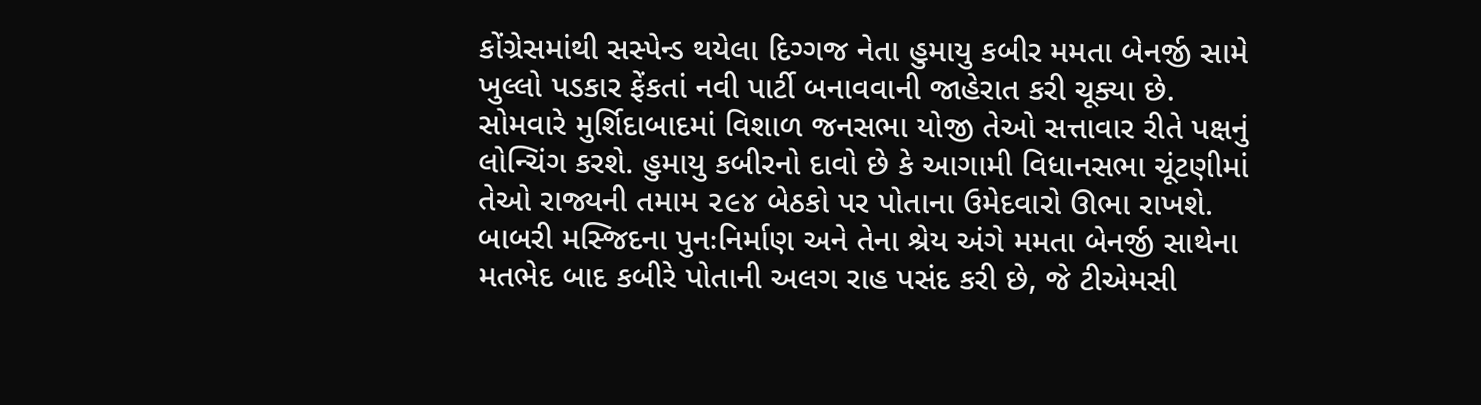કોંગ્રેસમાંથી સસ્પેન્ડ થયેલા દિગ્ગજ નેતા હુમાયુ કબીર મમતા બેનર્જી સામે ખુલ્લો પડકાર ફેંકતાં નવી પાર્ટી બનાવવાની જાહેરાત કરી ચૂક્યા છે. સોમવારે મુર્શિદાબાદમાં વિશાળ જનસભા યોજી તેઓ સત્તાવાર રીતે પક્ષનું લોન્ચિંગ કરશે. હુમાયુ કબીરનો દાવો છે કે આગામી વિધાનસભા ચૂંટણીમાં તેઓ રાજ્યની તમામ ૨૯૪ બેઠકો પર પોતાના ઉમેદવારો ઊભા રાખશે. બાબરી મસ્જિદના પુનઃનિર્માણ અને તેના શ્રેય અંગે મમતા બેનર્જી સાથેના મતભેદ બાદ કબીરે પોતાની અલગ રાહ પસંદ કરી છે, જે ટીએમસી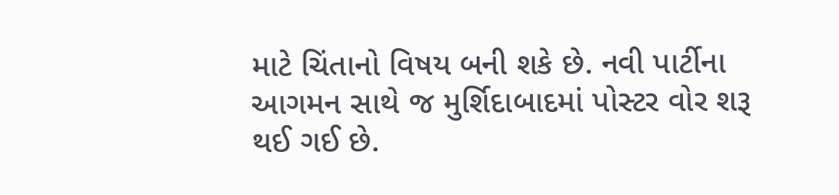માટે ચિંતાનો વિષય બની શકે છે. નવી પાર્ટીના આગમન સાથે જ મુર્શિદાબાદમાં પોસ્ટર વોર શરૂ થઈ ગઈ છે.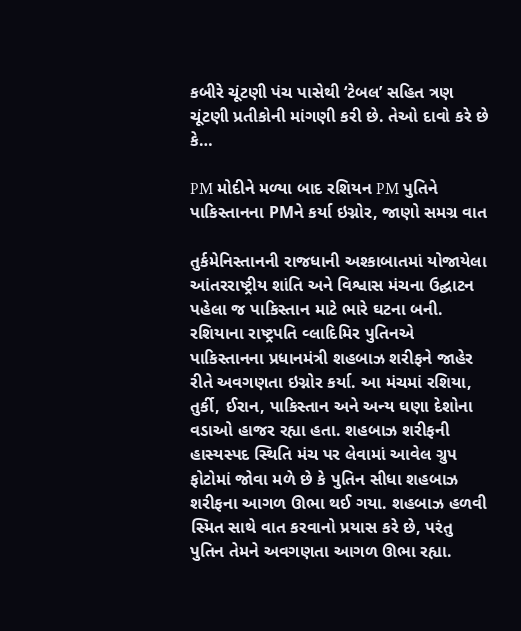કબીરે ચૂંટણી પંચ પાસેથી ‘ટેબલ’ સહિત ત્રણ ચૂંટણી પ્રતીકોની માંગણી કરી છે. તેઓ દાવો કરે છે કે…

PM મોદીને મળ્યા બાદ રશિયન PM પુતિને પાકિસ્તાનના PMને કર્યા ઇગ્નોર, જાણો સમગ્ર વાત

તુર્કમેનિસ્તાનની રાજધાની અશ્કાબાતમાં યોજાયેલા આંતરરાષ્ટ્રીય શાંતિ અને વિશ્વાસ મંચના ઉદ્ઘાટન પહેલા જ પાકિસ્તાન માટે ભારે ઘટના બની. રશિયાના રાષ્ટ્રપતિ વ્લાદિમિર પુતિનએ પાકિસ્તાનના પ્રધાનમંત્રી શહબાઝ શરીફને જાહેર રીતે અવગણતા ઇગ્નોર કર્યા. આ મંચમાં રશિયા, તુર્કી, ઈરાન, પાકિસ્તાન અને અન્ય ઘણા દેશોના વડાઓ હાજર રહ્યા હતા. શહબાઝ શરીફની હાસ્યસ્પદ સ્થિતિ મંચ પર લેવામાં આવેલ ગ્રુપ ફોટોમાં જોવા મળે છે કે પુતિન સીધા શહબાઝ શરીફના આગળ ઊભા થઈ ગયા. શહબાઝ હળવી સ્મિત સાથે વાત કરવાનો પ્રયાસ કરે છે, પરંતુ પુતિન તેમને અવગણતા આગળ ઊભા રહ્યા.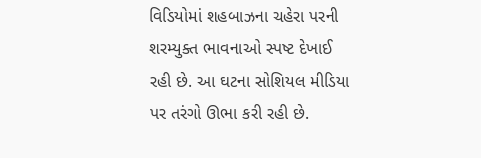વિડિયોમાં શહબાઝના ચહેરા પરની શરમ્યુક્ત ભાવનાઓ સ્પષ્ટ દેખાઈ રહી છે. આ ઘટના સોશિયલ મીડિયા પર તરંગો ઊભા કરી રહી છે.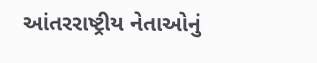આંતરરાષ્ટ્રીય નેતાઓનું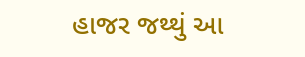હાજર જથ્થું આ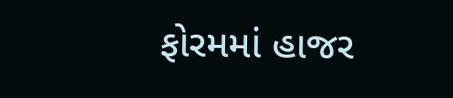ફોરમમાં હાજર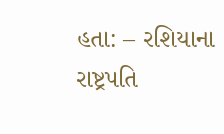હતા: – રશિયાના રાષ્ટ્રપતિ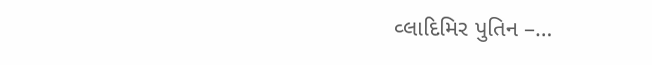વ્લાદિમિર પુતિન –…